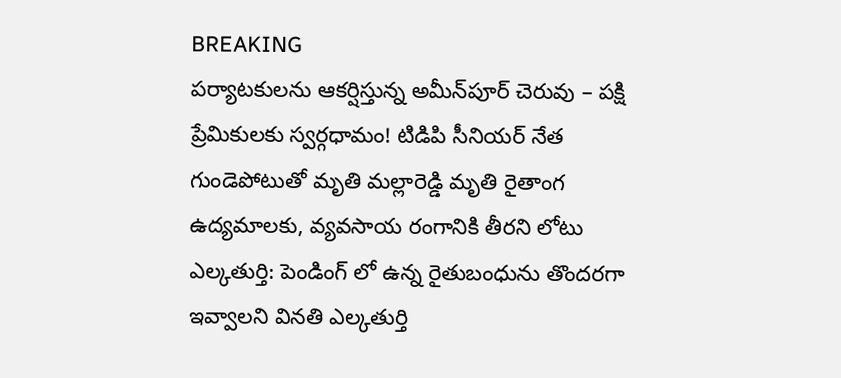BREAKING
పర్యాటకులను ఆకర్షిస్తున్న అమీన్‌పూర్ చెరువు – పక్షి ప్రేమికులకు స్వర్గధామం! టిడిపి సీనియర్ నేత గుండెపోటుతో మృతి మల్లారెడ్డి మృతి రైతాంగ ఉద్యమాలకు, వ్యవసాయ రంగానికి తీరని లోటు ఎల్కతుర్తి: పెండింగ్ లో ఉన్న రైతుబంధును తొందరగా ఇవ్వాలని వినతి ఎల్కతుర్తి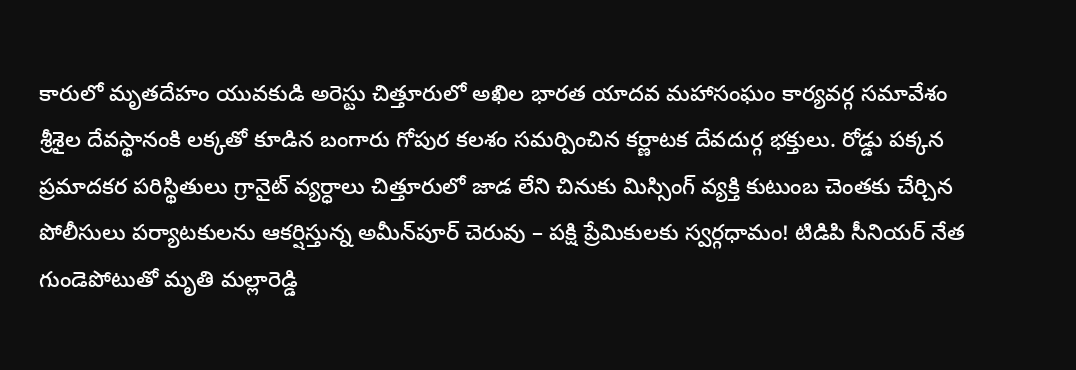కారులో మృతదేహం యువకుడి అరెస్టు చిత్తూరులో అఖిల భారత యాదవ మహాసంఘం కార్యవర్గ సమావేశం శ్రీశైల దేవస్థానంకి లక్కతో కూడిన బంగారు గోపుర కలశం సమర్పించిన కర్ణాటక దేవదుర్గ భక్తులు. రోడ్డు పక్కన ప్రమాదకర పరిస్థితులు గ్రానైట్ వ్యర్ధాలు చిత్తూరులో జాడ లేని చినుకు మిస్సింగ్ వ్యక్తి కుటుంబ చెంతకు చేర్చిన పోలీసులు పర్యాటకులను ఆకర్షిస్తున్న అమీన్‌పూర్ చెరువు – పక్షి ప్రేమికులకు స్వర్గధామం! టిడిపి సీనియర్ నేత గుండెపోటుతో మృతి మల్లారెడ్డి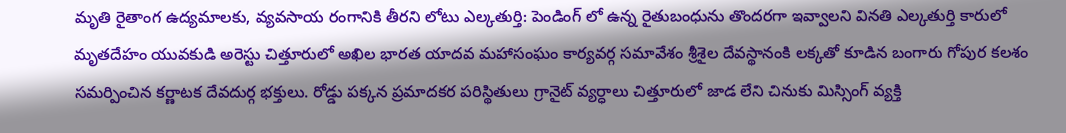మృతి రైతాంగ ఉద్యమాలకు, వ్యవసాయ రంగానికి తీరని లోటు ఎల్కతుర్తి: పెండింగ్ లో ఉన్న రైతుబంధును తొందరగా ఇవ్వాలని వినతి ఎల్కతుర్తి కారులో మృతదేహం యువకుడి అరెస్టు చిత్తూరులో అఖిల భారత యాదవ మహాసంఘం కార్యవర్గ సమావేశం శ్రీశైల దేవస్థానంకి లక్కతో కూడిన బంగారు గోపుర కలశం సమర్పించిన కర్ణాటక దేవదుర్గ భక్తులు. రోడ్డు పక్కన ప్రమాదకర పరిస్థితులు గ్రానైట్ వ్యర్ధాలు చిత్తూరులో జాడ లేని చినుకు మిస్సింగ్ వ్యక్తి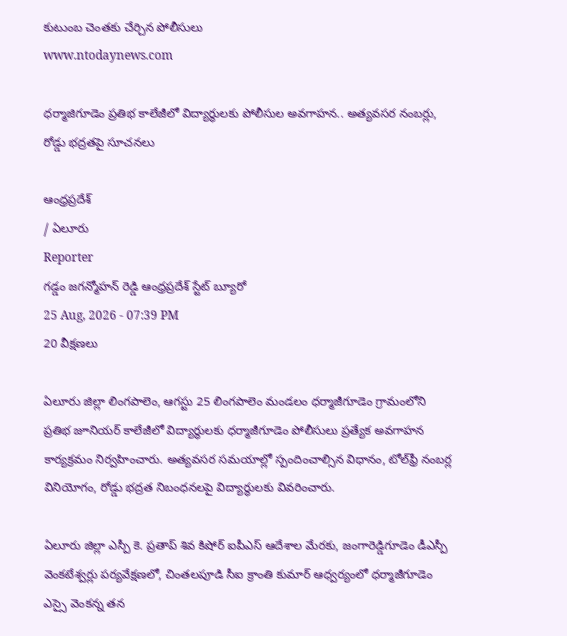కుటుంబ చెంతకు చేర్చిన పోలీసులు
www.ntodaynews.com

ధర్మాజిగూడెం ప్రతిభ కాలేజీలో విద్యార్థులకు పోలీసుల అవగాహన.. అత్యవసర నంబర్లు, రోడ్డు భద్రతపై సూచనలు

ఆంధ్రప్రదేశ్
/ ఏలూరు
Reporter
గడ్డం జగన్మోహన్ రెడ్డి ఆంధ్రప్రదేశ్ స్టేట్ బ్యూరో
25 Aug, 2026 - 07:39 PM
20 వీక్షణలు

ఏలూరు జిల్లా లింగపాలెం, ఆగస్టు 25 లింగపాలెం మండలం ధర్మాజీగూడెం గ్రామంలోని ప్రతిభ జూనియర్ కాలేజీలో విద్యార్థులకు ధర్మాజీగూడెం పోలీసులు ప్రత్యేక అవగాహన కార్యక్రమం నిర్వహించారు. అత్యవసర సమయాల్లో స్పందించాల్సిన విధానం, టోల్‌ఫ్రీ నంబర్ల వినియోగం, రోడ్డు భద్రత నిబంధనలపై విద్యార్థులకు వివరించారు.

ఏలూరు జిల్లా ఎస్పీ కె. ప్రతాప్ శివ కిషోర్ ఐపీఎస్ ఆదేశాల మేరకు, జంగారెడ్డిగూడెం డీఎస్పీ వెంకటేశ్వర్లు పర్యవేక్షణలో, చింతలపూడి సీఐ క్రాంతి కుమార్ ఆధ్వర్యంలో ధర్మాజీగూడెం ఎస్సై వెంకన్న తన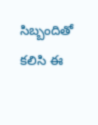సిబ్బందితో కలిసి ఈ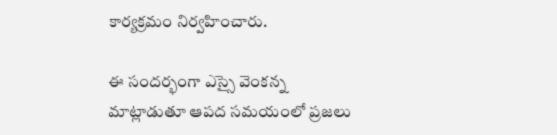కార్యక్రమం నిర్వహించారు.

ఈ సందర్భంగా ఎస్సై వెంకన్న మాట్లాడుతూ ఆపద సమయంలో ప్రజలు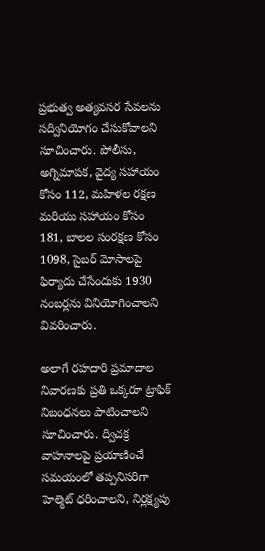ప్రభుత్వ అత్యవసర సేవలను సద్వినియోగం చేసుకోవాలని సూచించారు. పోలీసు, అగ్నిమాపక, వైద్య సహాయం కోసం 112, మహిళల రక్షణ మరియు సహాయం కోసం 181, బాలల సంరక్షణ కోసం 1098, సైబర్ మోసాలపై ఫిర్యాదు చేసేందుకు 1930 నంబర్లను వినియోగించాలని వివరించారు.

అలాగే రహదారి ప్రమాదాల నివారణకు ప్రతి ఒక్కరూ ట్రాఫిక్ నిబంధనలు పాటించాలని సూచించారు. ద్విచక్ర వాహనాలపై ప్రయాణించే సమయంలో తప్పనిసరిగా హెల్మెట్ ధరించాలని, నిర్లక్ష్యపు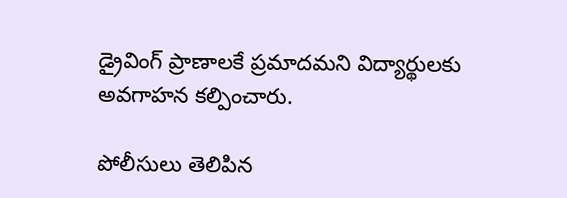డ్రైవింగ్ ప్రాణాలకే ప్రమాదమని విద్యార్థులకు అవగాహన కల్పించారు.

పోలీసులు తెలిపిన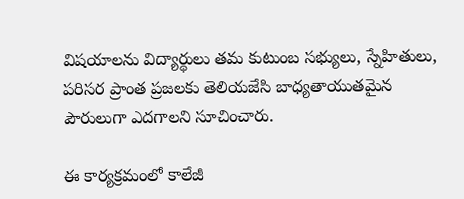విషయాలను విద్యార్థులు తమ కుటుంబ సభ్యులు, స్నేహితులు, పరిసర ప్రాంత ప్రజలకు తెలియజేసి బాధ్యతాయుతమైన పౌరులుగా ఎదగాలని సూచించారు.

ఈ కార్యక్రమంలో కాలేజీ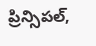ప్రిన్సిపల్,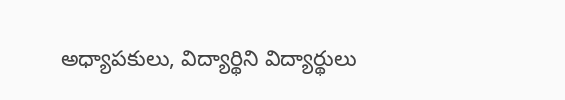అధ్యాపకులు, విద్యార్థిని విద్యార్థులు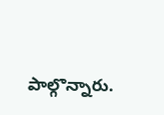పాల్గొన్నారు.